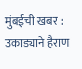मुंबईची खबर : उकाड्याने हैराण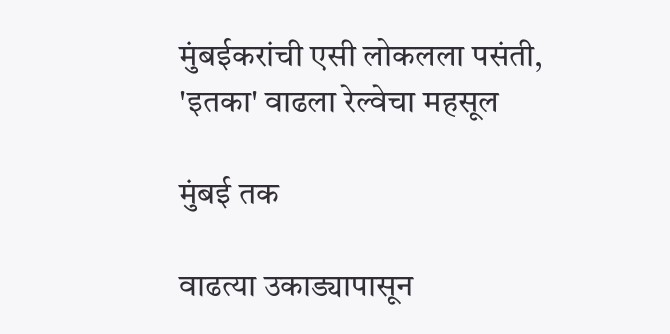मुंबईकरांची एसी लोकलला पसंती, 'इतका' वाढला रेल्वेचा महसूल

मुंबई तक

वाढत्या उकाड्यापासून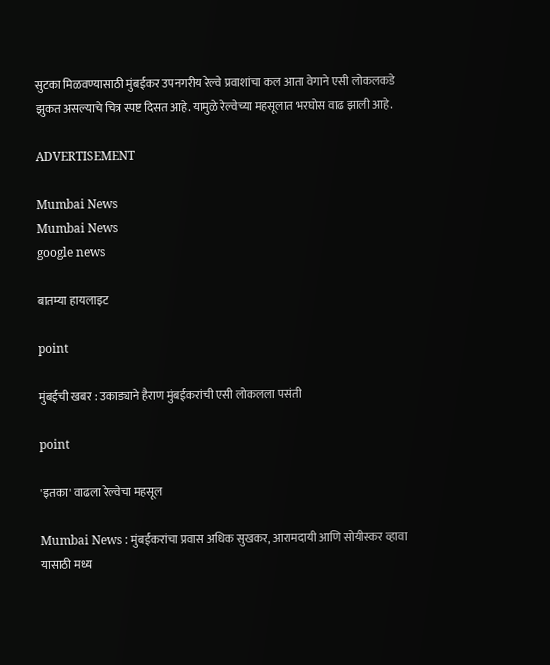सुटका मिळवण्यासाठी मुंबईकर उपनगरीय रेल्वे प्रवाशांचा कल आता वेगाने एसी लोकलकडे झुकत असल्याचे चित्र स्पष्ट दिसत आहे. यामुळे रेल्वेच्या महसूलात भरघोस वाढ झाली आहे.

ADVERTISEMENT

Mumbai News
Mumbai News
google news

बातम्या हायलाइट

point

मुंबईची खबर : उकाड्याने हैराण मुंबईकरांची एसी लोकलला पसंती

point

'इतका' वाढला रेल्वेचा महसूल

Mumbai News : मुंबईकरांचा प्रवास अधिक सुखकर, आरामदायी आणि सोयीस्कर व्हावा यासाठी मध्य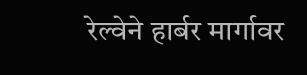रेल्वेने हार्बर मार्गावर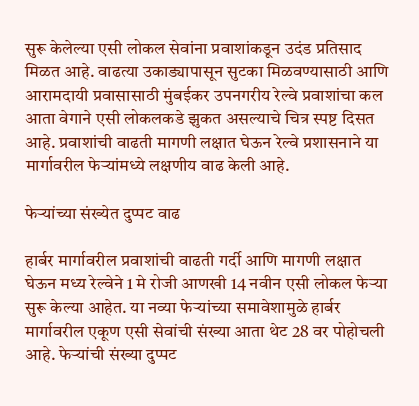सुरू केलेल्या एसी लोकल सेवांना प्रवाशांकडून उदंड प्रतिसाद मिळत आहे. वाढत्या उकाड्यापासून सुटका मिळवण्यासाठी आणि आरामदायी प्रवासासाठी मुंबईकर उपनगरीय रेल्वे प्रवाशांचा कल आता वेगाने एसी लोकलकडे झुकत असल्याचे चित्र स्पष्ट दिसत आहे. प्रवाशांची वाढती मागणी लक्षात घेऊन रेल्वे प्रशासनाने या मार्गावरील फेऱ्यांमध्ये लक्षणीय वाढ केली आहे.

फेऱ्यांच्या संख्येत दुप्पट वाढ

हार्बर मार्गावरील प्रवाशांची वाढती गर्दी आणि मागणी लक्षात घेऊन मध्य रेल्वेने 1 मे रोजी आणखी 14 नवीन एसी लोकल फेऱ्या सुरू केल्या आहेत. या नव्या फेऱ्यांच्या समावेशामुळे हार्बर मार्गावरील एकूण एसी सेवांची संख्या आता थेट 28 वर पोहोचली आहे. फेऱ्यांची संख्या दुप्पट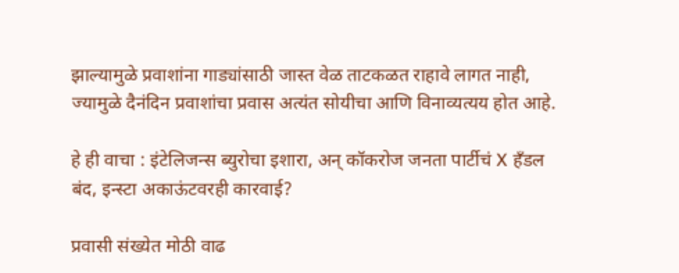झाल्यामुळे प्रवाशांना गाड्यांसाठी जास्त वेळ ताटकळत राहावे लागत नाही, ज्यामुळे दैनंदिन प्रवाशांचा प्रवास अत्यंत सोयीचा आणि विनाव्यत्यय होत आहे.

हे ही वाचा : इंटेलिजन्स ब्युरोचा इशारा, अन् कॉकरोज जनता पार्टीचं X हँडल बंद, इन्स्टा अकाऊंटवरही कारवाई?

प्रवासी संख्येत मोठी वाढ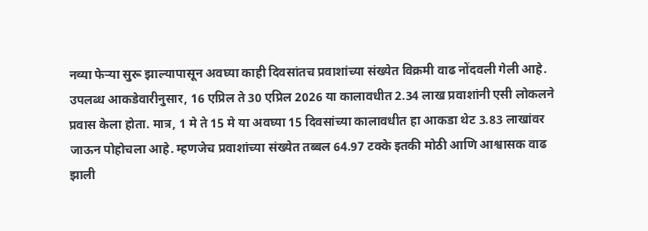नव्या फेऱ्या सुरू झाल्यापासून अवघ्या काही दिवसांतच प्रवाशांच्या संख्येत विक्रमी वाढ नोंदवली गेली आहे. उपलब्ध आकडेवारीनुसार, 16 एप्रिल ते 30 एप्रिल 2026 या कालावधीत 2.34 लाख प्रवाशांनी एसी लोकलने प्रवास केला होता. मात्र, 1 मे ते 15 मे या अवघ्या 15 दिवसांच्या कालावधीत हा आकडा थेट 3.83 लाखांवर जाऊन पोहोचला आहे. म्हणजेच प्रवाशांच्या संख्येत तब्बल 64.97 टक्के इतकी मोठी आणि आश्वासक वाढ झाली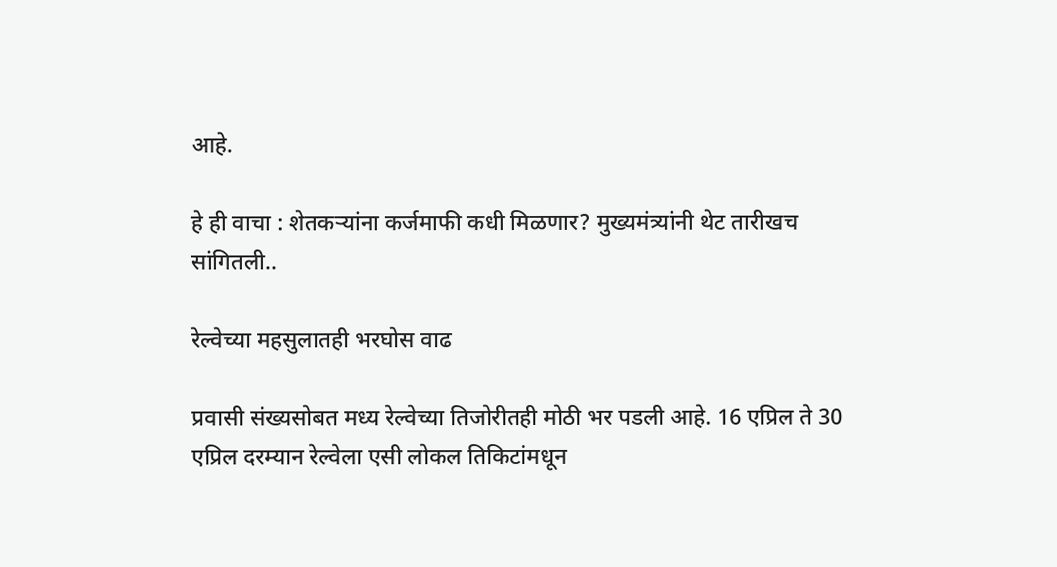आहे.

हे ही वाचा : शेतकऱ्यांना कर्जमाफी कधी मिळणार? मुख्यमंत्र्यांनी थेट तारीखच सांगितली..

रेल्वेच्या महसुलातही भरघोस वाढ

प्रवासी संख्यसोबत मध्य रेल्वेच्या तिजोरीतही मोठी भर पडली आहे. 16 एप्रिल ते 30 एप्रिल दरम्यान रेल्वेला एसी लोकल तिकिटांमधून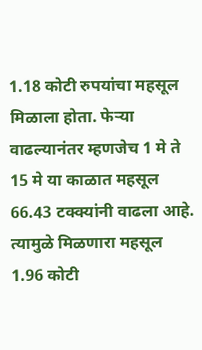1.18 कोटी रुपयांचा महसूल मिळाला होता. फेऱ्या वाढल्यानंतर म्हणजेच 1 मे ते 15 मे या काळात महसूल 66.43 टक्क्यांनी वाढला आहे. त्यामुळे मिळणारा महसूल 1.96 कोटी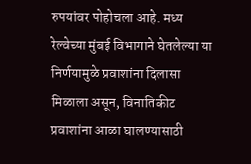रुपयांवर पोहोचला आहे. मध्य रेल्वेच्या मुंबई विभागाने घेतलेल्या या निर्णयामुळे प्रवाशांना दिलासा मिळाला असून, विनातिकीट प्रवाशांना आळा घालण्यासाठी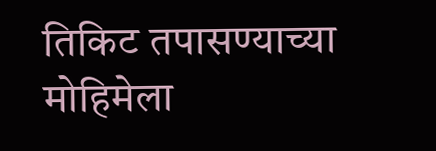तिकिट तपासण्याच्या मोहिमेला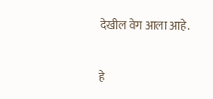देखील वेग आला आहे.


हे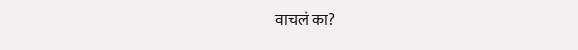वाचलं का?